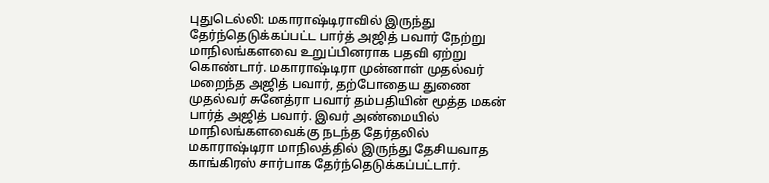புதுடெல்லி: மகாராஷ்டிராவில் இருந்து தேர்ந்தெடுக்கப்பட்ட பார்த் அஜித் பவார் நேற்று மாநிலங்களவை உறுப்பினராக பதவி ஏற்று கொண்டார். மகாராஷ்டிரா முன்னாள் முதல்வர் மறைந்த அஜித் பவார், தற்போதைய துணை முதல்வர் சுனேத்ரா பவார் தம்பதியின் மூத்த மகன் பார்த் அஜித் பவார். இவர் அண்மையில் மாநிலங்களவைக்கு நடந்த தேர்தலில் மகாராஷ்டிரா மாநிலத்தில் இருந்து தேசியவாத காங்கிரஸ் சார்பாக தேர்ந்தெடுக்கப்பட்டார்.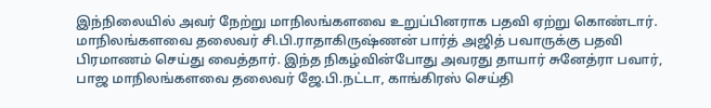இந்நிலையில் அவர் நேற்று மாநிலங்களவை உறுப்பினராக பதவி ஏற்று கொண்டார். மாநிலங்களவை தலைவர் சி.பி.ராதாகிருஷ்ணன் பார்த் அஜித் பவாருக்கு பதவி பிரமாணம் செய்து வைத்தார். இந்த நிகழ்வின்போது அவரது தாயார் சுனேத்ரா பவார், பாஜ மாநிலங்களவை தலைவர் ஜே.பி.நட்டா, காங்கிரஸ் செய்தி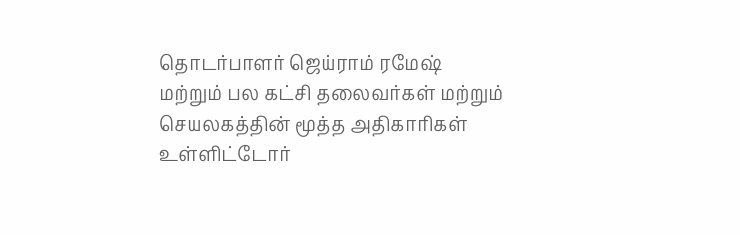தொடர்பாளர் ஜெய்ராம் ரமேஷ் மற்றும் பல கட்சி தலைவர்கள் மற்றும் செயலகத்தின் மூத்த அதிகாரிகள் உள்ளிட்டோர்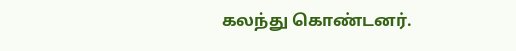கலந்து கொண்டனர்.